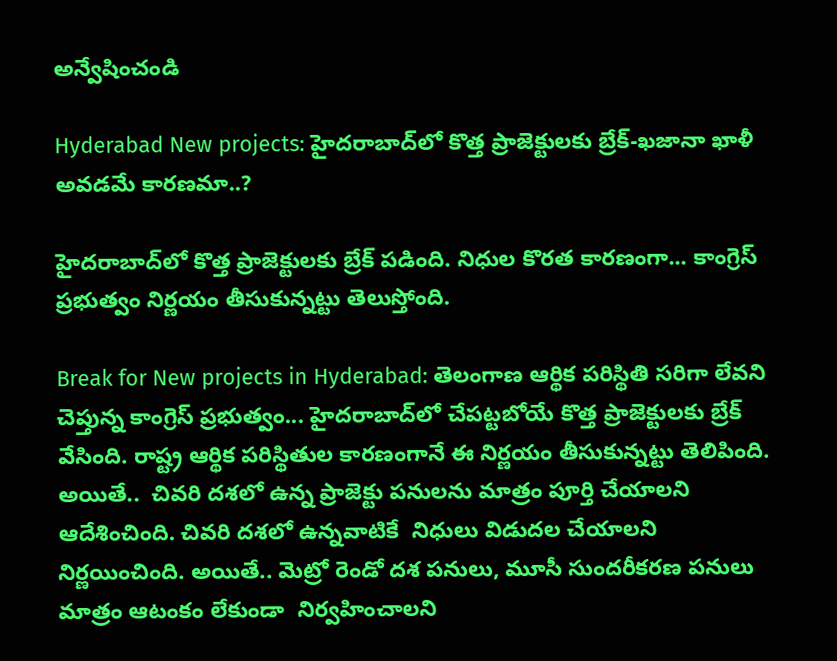అన్వేషించండి

Hyderabad New projects: హైదరాబాద్‌లో కొత్త ప్రాజెక్టులకు బ్రేక్‌-ఖజానా ఖాళీ అవడమే కారణమా..?

హైదరాబాద్‌లో కొత్త ప్రాజెక్టులకు బ్రేక్‌ పడింది. నిధుల కొరత కారణంగా... కాంగ్రెస్‌ ప్రభుత్వం నిర్ణయం తీసుకున్నట్టు తెలుస్తోంది.

Break for New projects in Hyderabad: తెలంగాణ ఆర్థిక పరిస్థితి సరిగా లేవని చెప్తున్న కాంగ్రెస్‌ ప్రభుత్వం... హైదరాబాద్‌లో చేపట్టబోయే కొత్త ప్రాజెక్టులకు బ్రేక్‌ వేసింది. రాష్ట్ర ఆర్థిక పరిస్థితుల కారణంగానే ఈ నిర్ణయం తీసుకున్నట్టు తెలిపింది. అయితే..  చివరి దశలో ఉన్న ప్రాజెక్టు పనులను మాత్రం పూర్తి చేయాలని ఆదేశించింది. చివరి దశలో ఉన్నవాటికే  నిధులు విడుదల చేయాలని నిర్ణయించింది. అయితే.. మెట్రో రెండో దశ పనులు, మూసీ సుందరీకరణ పనులు మాత్రం ఆటంకం లేకుండా  నిర్వహించాలని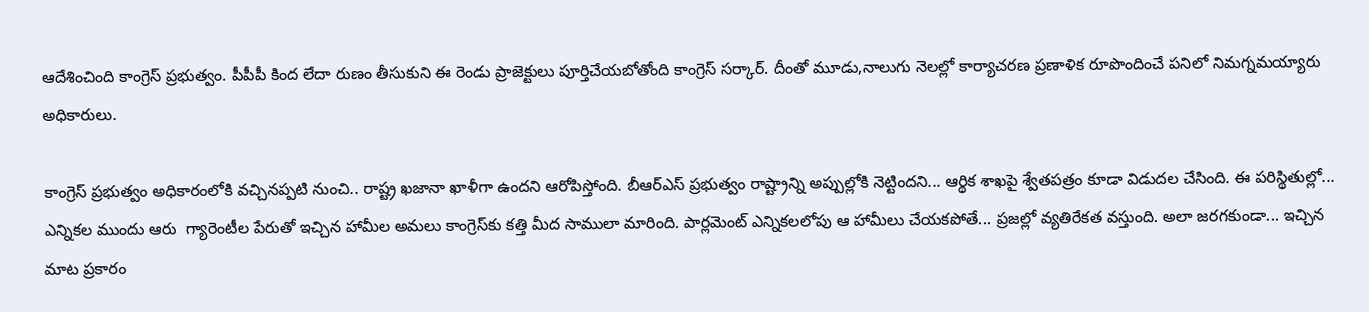ఆదేశించింది కాంగ్రెస్‌ ప్రభుత్వం. పీపీపీ కింద లేదా రుణం తీసుకుని ఈ రెండు ప్రాజెక్టులు పూర్తిచేయబోతోంది కాంగ్రెస్‌ సర్కార్‌. దీంతో మూడు,నాలుగు నెలల్లో కార్యాచరణ ప్రణాళిక రూపొందించే పనిలో నిమగ్నమయ్యారు  అధికారులు.

కాంగ్రెస్‌ ప్రభుత్వం అధికారంలోకి వచ్చినప్పటి నుంచి.. రాష్ట్ర ఖజానా ఖాళీగా ఉందని ఆరోపిస్తోంది. బీఆర్‌ఎస్‌ ప్రభుత్వం రాష్ట్రాన్ని అప్పుల్లోకి నెట్టిందని... ఆర్థిక శాఖపై శ్వేతపత్రం కూడా విడుదల చేసింది. ఈ పరిస్థితుల్లో... ఎన్నికల ముందు ఆరు  గ్యారెంటీల పేరుతో ఇచ్చిన హామీల అమలు కాంగ్రెస్‌కు కత్తి మీద సాములా మారింది. పార్లమెంట్‌ ఎన్నికలలోపు ఆ హామీలు చేయకపోతే... ప్రజల్లో వ్యతిరేకత వస్తుంది. అలా జరగకుండా... ఇచ్చిన మాట ప్రకారం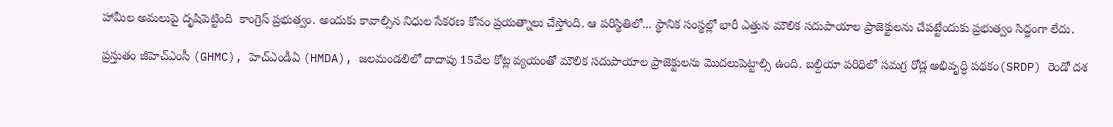హామీల అమలుపై దృషిపెట్టింది  కాంగ్రెస్‌ ప్రభుత్వం. అందుకు కావాల్సిన నిధుల సేకరణ కోసం ప్రయత్నాలు చేస్తోంది. ఆ పరిస్థితిలో... స్థానిక సంస్థల్లో భారీ ఎత్తున మౌలిక సదుపాయాల ప్రాజెక్టులను చేపట్టేందుకు ప్రభుత్వం సిద్ధంగా లేదు.

ప్రస్తుతం జీహెచ్‌ఎంసీ (GHMC), హెచ్‌ఎండీఏ (HMDA), జలమండలిలో దాదాపు 15వేల కోట్ల వ్యయంతో మౌలిక సదుపాయాల ప్రాజెక్టులను మొదలుపెట్టాల్సి ఉంది. బల్దియా పరిధిలో సమగ్ర రోడ్ల అభివృద్ధి పథకం(SRDP) రెండో దశ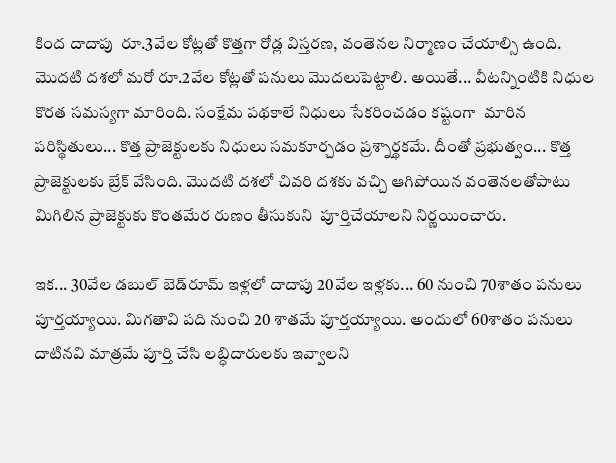కింద దాదాపు  రూ.3వేల కోట్లతో కొత్తగా రోడ్ల విస్తరణ, వంతెనల నిర్మాణం చేయాల్సి ఉంది. మొదటి దశలో మరో రూ.2వేల కోట్లతో పనులు మొదలుపెట్టాలి. అయితే... వీటన్నింటికి నిధుల కొరత సమస్యగా మారింది. సంక్షేమ పథకాలే నిధులు సేకరించడం కష్టంగా  మారిన పరిస్థితులు... కొత్త ప్రాజెక్టులకు నిధులు సమకూర్చడం ప్రశ్నార్థకమే. దీంతో ప్రభుత్వం... కొత్త ప్రాజెక్టులకు బ్రేక్‌ వేసింది. మొదటి దశలో చివరి దశకు వచ్చి ఆగిపోయిన వంతెనలతోపాటు మిగిలిన ప్రాజెక్టుకు కొంతమేర రుణం తీసుకుని  పూర్తిచేయాలని నిర్ణయించారు.

ఇక... 30వేల డబుల్‌ బెడ్‌రూమ్‌ ఇళ్లలో దాదాపు 20వేల ఇళ్లకు... 60 నుంచి 70శాతం పనులు పూర్తయ్యాయి. మిగతావి పది నుంచి 20 శాతమే పూర్తయ్యాయి. అందులో 60శాతం పనులు దాటినవి మాత్రమే పూర్తి చేసి లబ్ధిదారులకు ఇవ్వాలని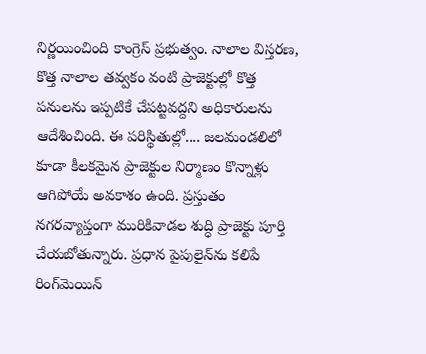నిర్ణయించింది కాంగ్రెస్‌ ప్రభుత్వం. నాలాల విస్తరణ, కొత్త నాలాల తవ్వకం వంటి ప్రాజెక్టుల్లో కొత్త పనులను ఇప్పటికే చేపట్టవద్దని అధికారులను ఆదేశించింది. ఈ పరిస్థితుల్లో.... జలమండలిలో కూడా కీలకమైన ప్రాజెక్టుల నిర్మాణం కొన్నాళ్లు  ఆగిపోయే అవకాశం ఉంది. ప్రస్తుతం నగరవ్యాప్తంగా మురికివాడల శుద్ధి ప్రాజెక్టు పూర్తి చేయబోతున్నారు. ప్రధాన పైపులైన్‌ను కలిపే రింగ్‌మెయిన్‌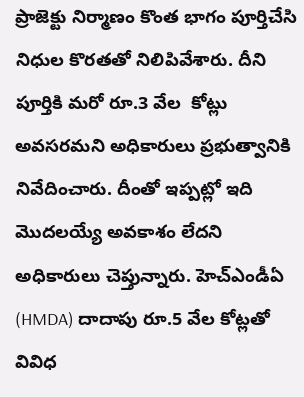ప్రాజెక్టు నిర్మాణం కొంత భాగం పూర్తిచేసి నిధుల కొరతతో నిలిపివేశారు. దీని పూర్తికి మరో రూ.3 వేల  కోట్లు అవసరమని అధికారులు ప్రభుత్వానికి నివేదించారు. దీంతో ఇప్పట్లో ఇది మొదలయ్యే అవకాశం లేదని అధికారులు చెప్తున్నారు. హెచ్‌ఎండీఏ (HMDA) దాదాపు రూ.5 వేల కోట్లతో వివిధ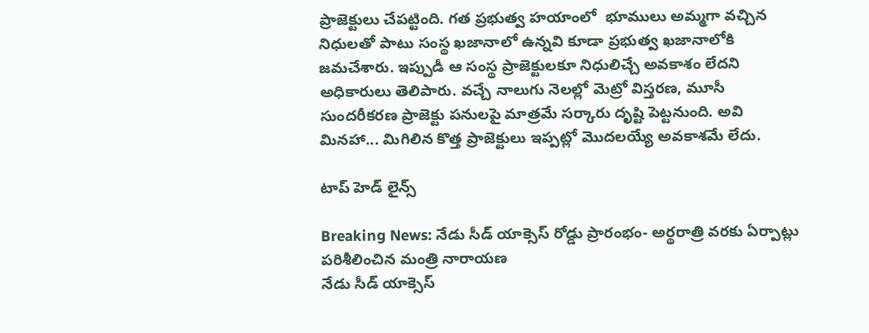ప్రాజెక్టులు చేపట్టింది. గత ప్రభుత్వ హయాంలో  భూములు అమ్మగా వచ్చిన నిధులతో పాటు సంస్థ ఖజానాలో ఉన్నవి కూడా ప్రభుత్వ ఖజానాలోకి జమచేశారు. ఇప్పుడీ ఆ సంస్థ ప్రాజెక్టులకూ నిధులిచ్చే అవకాశం లేదని అధికారులు తెలిపారు. వచ్చే నాలుగు నెలల్లో మెట్రో విస్తరణ, మూసీ  సుందరీకరణ ప్రాజెక్టు పనులపై మాత్రమే సర్కారు దృష్టి పెట్టనుంది. అవి మినహా... మిగిలిన కొత్త ప్రాజెక్టులు ఇప్పట్లో మొదలయ్యే అవకాశమే లేదు.

టాప్ హెడ్ లైన్స్

Breaking News: నేడు సీడ్ యాక్సెస్ రోడ్డు ప్రారంభం- అర్థరాత్రి వరకు ఏర్పాట్లు పరిశీలించిన మంత్రి నారాయణ
నేడు సీడ్ యాక్సెస్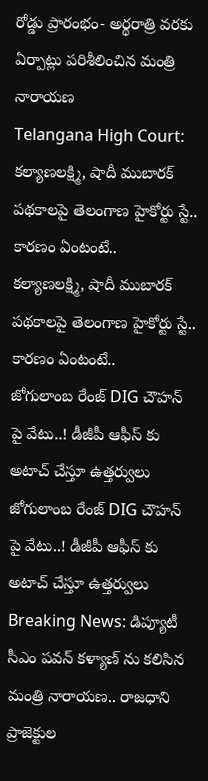రోడ్డు ప్రారంభం- అర్థరాత్రి వరకు ఏర్పాట్లు పరిశీలించిన మంత్రి నారాయణ
Telangana High Court: కల్యాణలక్ష్మి, షాదీ ముబారక్ పథకాలపై తెలంగాణ హైకోర్టు స్టే.. కారణం ఏంటంటే..
కల్యాణలక్ష్మి, షాదీ ముబారక్ పథకాలపై తెలంగాణ హైకోర్టు స్టే.. కారణం ఏంటంటే..
జోగులాంబ రేంజ్ DIG చౌహన్ పై వేటు..! డీజీపీ ఆఫీస్ కు అటాచ్ చేస్తూ ఉత్తర్వులు
జోగులాంబ రేంజ్ DIG చౌహన్ పై వేటు..! డీజీపీ ఆఫీస్ కు అటాచ్ చేస్తూ ఉత్తర్వులు
Breaking News: డిప్యూటీ సీఎం పవన్ కళ్యాణ్ ను కలిసిన మంత్రి నారాయణ.. రాజధాని ప్రాజెక్టుల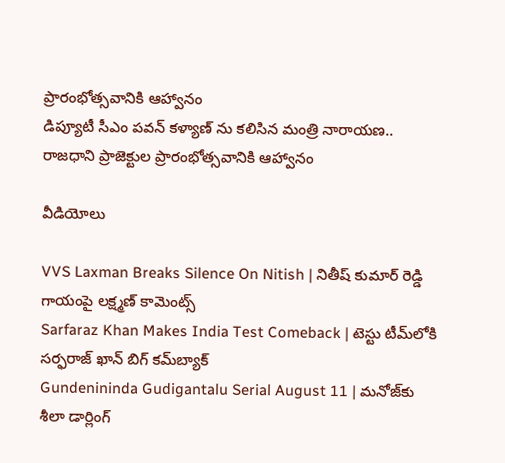ప్రారంభోత్సవానికి ఆహ్వానం
డిప్యూటీ సీఎం పవన్ కళ్యాణ్ ను కలిసిన మంత్రి నారాయణ.. రాజధాని ప్రాజెక్టుల ప్రారంభోత్సవానికి ఆహ్వానం

వీడియోలు

VVS Laxman Breaks Silence On Nitish | నితీష్ కుమార్ రెడ్డి గాయంపై లక్ష్మణ్ కామెంట్స్
Sarfaraz Khan Makes India Test Comeback | టెస్టు టీమ్‌లోకి సర్ఫరాజ్ ఖాన్ బిగ్ కమ్‌బ్యాక్
Gundenininda Gudigantalu Serial August 11 | మనోజ్‌కు శీలా డార్లింగ్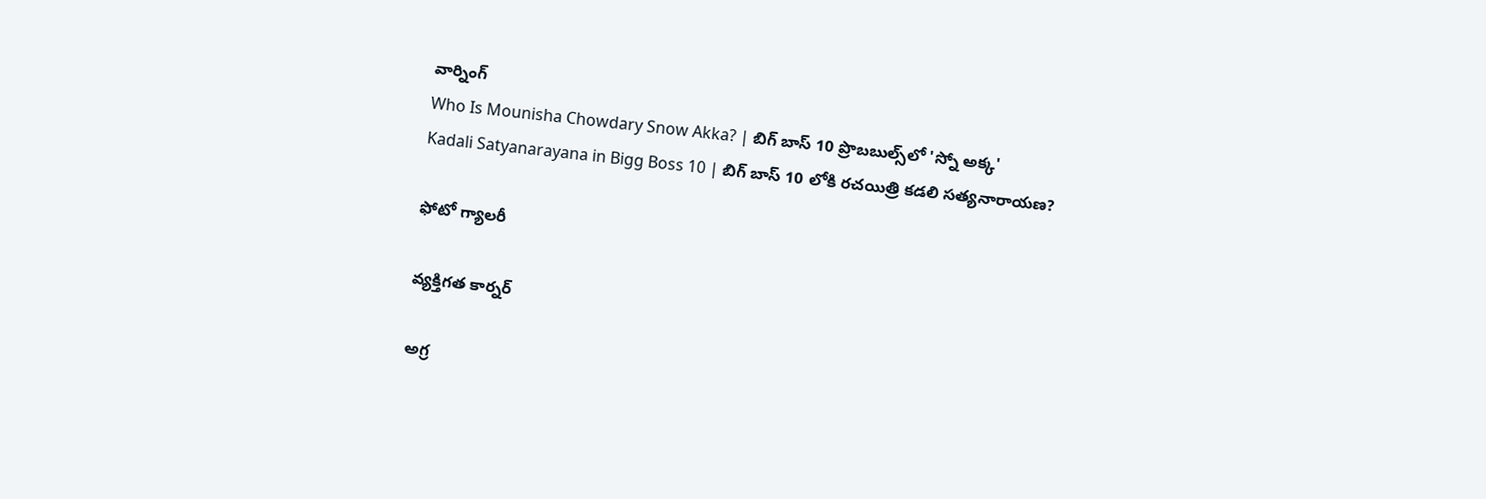వార్నింగ్
Who Is Mounisha Chowdary Snow Akka? | బిగ్ బాస్ 10 ప్రొబబుల్స్‌లో 'స్నో అక్క'
Kadali Satyanarayana in Bigg Boss 10 | బిగ్ బాస్ 10 లోకి రచయిత్రి కడలి సత్యనారాయణ?

ఫోటో గ్యాలరీ

వ్యక్తిగత కార్నర్

అగ్ర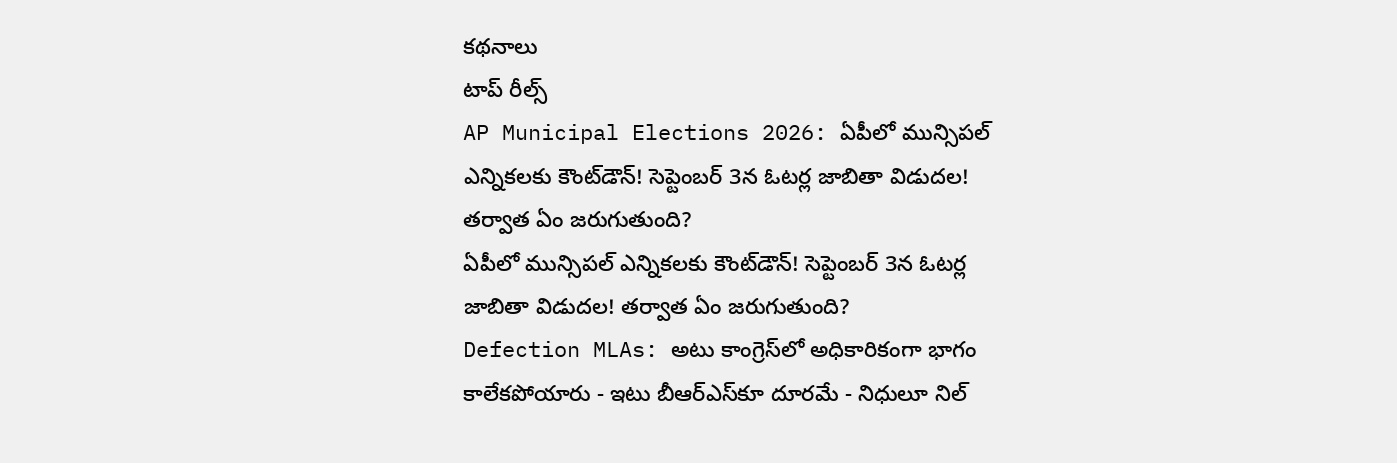కథనాలు
టాప్ రీల్స్
AP Municipal Elections 2026: ఏపీలో మున్సిపల్ ఎన్నికలకు కౌంట్‌డౌన్! సెప్టెంబర్‌ 3న ఓటర్ల జాబితా విడుదల! తర్వాత ఏం జరుగుతుంది?
ఏపీలో మున్సిపల్ ఎన్నికలకు కౌంట్‌డౌన్! సెప్టెంబర్‌ 3న ఓటర్ల జాబితా విడుదల! తర్వాత ఏం జరుగుతుంది?
Defection MLAs: అటు కాంగ్రెస్‌లో అధికారికంగా భాగం కాలేకపోయారు - ఇటు బీఆర్ఎస్‌కూ దూరమే - నిధులూ నిల్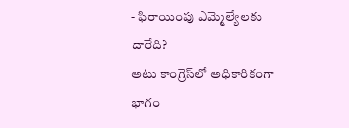- ఫిరాయింపు ఎమ్మెల్యేలకు దారేది?
అటు కాంగ్రెస్‌లో అధికారికంగా భాగం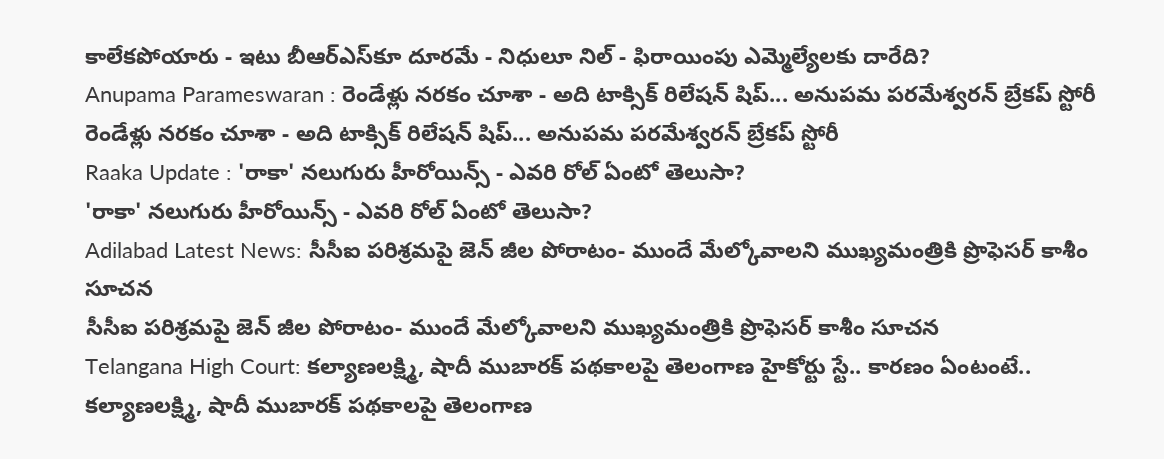కాలేకపోయారు - ఇటు బీఆర్ఎస్‌కూ దూరమే - నిధులూ నిల్ - ఫిరాయింపు ఎమ్మెల్యేలకు దారేది?
Anupama Parameswaran : రెండేళ్లు నరకం చూశా - అది టాక్సిక్ రిలేషన్ షిప్... అనుపమ పరమేశ్వరన్ బ్రేకప్ స్టోరీ
రెండేళ్లు నరకం చూశా - అది టాక్సిక్ రిలేషన్ షిప్... అనుపమ పరమేశ్వరన్ బ్రేకప్ స్టోరీ
Raaka Update : 'రాకా' నలుగురు హీరోయిన్స్ - ఎవరి రోల్ ఏంటో తెలుసా?
'రాకా' నలుగురు హీరోయిన్స్ - ఎవరి రోల్ ఏంటో తెలుసా?
Adilabad Latest News: సీసీఐ పరిశ్రమపై జెన్ జీల పోరాటం- ముందే మేల్కోవాలని ముఖ్యమంత్రికి ప్రొఫెసర్ కాశీం సూచన
సీసీఐ పరిశ్రమపై జెన్ జీల పోరాటం- ముందే మేల్కోవాలని ముఖ్యమంత్రికి ప్రొఫెసర్ కాశీం సూచన
Telangana High Court: కల్యాణలక్ష్మి, షాదీ ముబారక్ పథకాలపై తెలంగాణ హైకోర్టు స్టే.. కారణం ఏంటంటే..
కల్యాణలక్ష్మి, షాదీ ముబారక్ పథకాలపై తెలంగాణ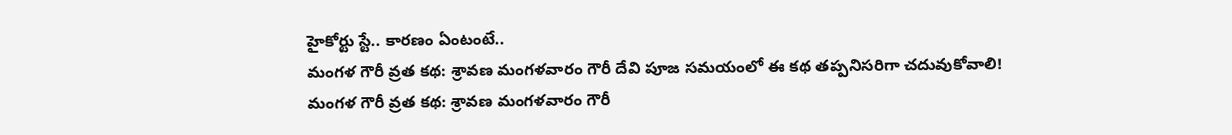హైకోర్టు స్టే.. కారణం ఏంటంటే..
మంగళ గౌరీ వ్రత కథ: శ్రావణ మంగళవారం గౌరీ దేవి పూజ సమయంలో ఈ కథ తప్పనిసరిగా చదువుకోవాలి!
మంగళ గౌరీ వ్రత కథ: శ్రావణ మంగళవారం గౌరీ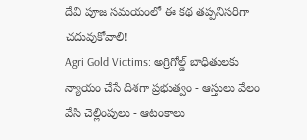దేవి పూజ సమయంలో ఈ కథ తప్పనిసరిగా చదువుకోవాలి!
Agri Gold Victims: అగ్రిగోల్డ్ బాధితులకు న్యాయం చేసే దిశగా ప్రభుత్వం - ఆస్తులు వేలం వేసి చెల్లింపులు - ఆటంకాలు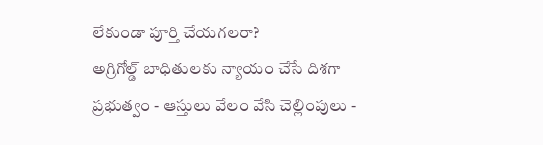లేకుండా పూర్తి చేయగలరా?
అగ్రిగోల్డ్ బాధితులకు న్యాయం చేసే దిశగా ప్రభుత్వం - ఆస్తులు వేలం వేసి చెల్లింపులు -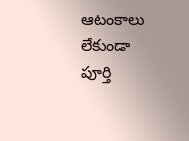ఆటంకాలు లేకుండా పూర్తి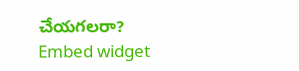చేయగలరా?
Embed widget